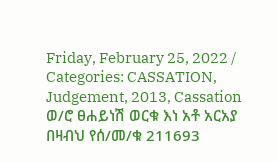Friday, February 25, 2022 / Categories: CASSATION, Judgement, 2013, Cassation ወ/ሮ ፀሐይነሽ ወርቁ እነ አቶ አርአያ በዛብህ የሰ/መ/ቁ 211693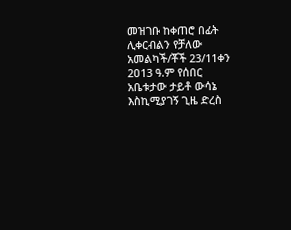መዝገቡ ከቀጠሮ በፊት ሊቀርብልን የቻለው አመልካች/ቾች 23/11ቀን 2ዐ13 ዓ.ም የሰበር አቤቱታው ታይቶ ውሳኔ እስኪሚያገኝ ጊዜ ድረስ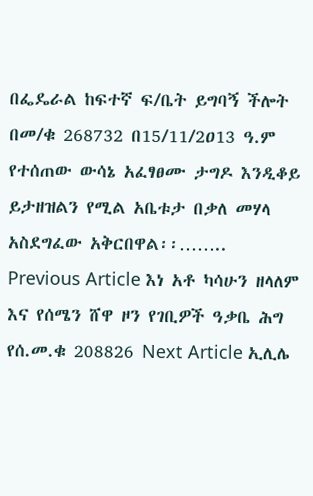በፌዴራል ከፍተኛ ፍ/ቤት ይግባኝ ችሎት በመ/ቁ 268732 በ15/11/2ዐ13 ዓ.ም የተሰጠው ውሳኔ አፈፃፀሙ ታግዶ እንዲቆይ ይታዘዝልን የሚል አቤቱታ በቃለ መሃላ አስደግፈው አቅርበዋል፡፡…….. Previous Article እነ አቶ ካሳሁን ዘላለም እና የሰሜን ሸዋ ዞን የገቢዎች ዓቃቤ ሕግ የሰ.መ.ቁ 208826 Next Article ኢሊሌ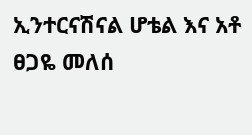ኢንተርናሽናል ሆቴል እና አቶ ፀጋዬ መለሰ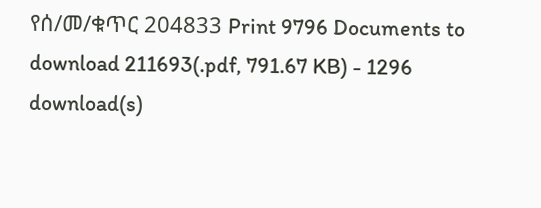የሰ/መ/ቁጥር 204833 Print 9796 Documents to download 211693(.pdf, 791.67 KB) - 1296 download(s)